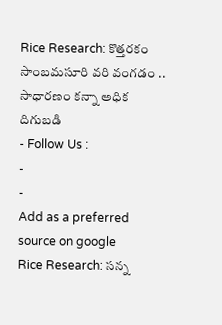Rice Research: కొత్తరకం సాంబమసూరి వరి వంగడం .. సాధారణం కన్నా అధిక దిగుబడి
- Follow Us :
-
-
Add as a preferred
source on google
Rice Research: సన్న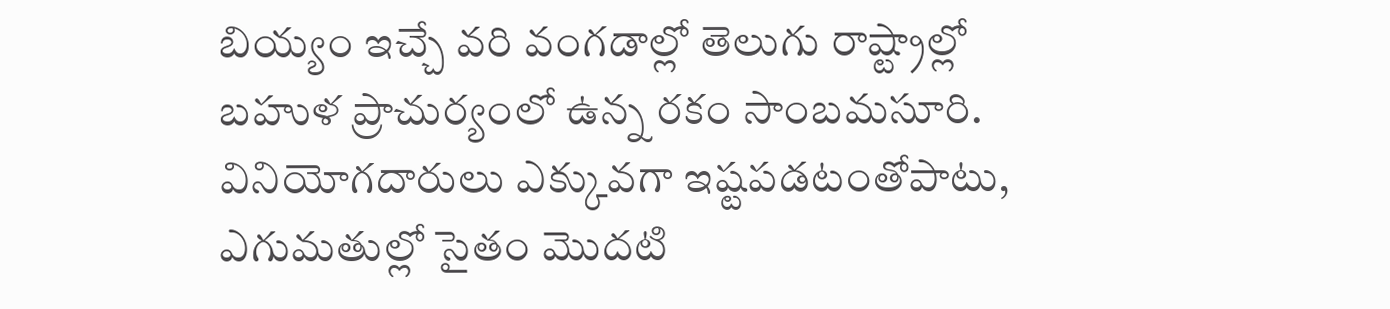బియ్యం ఇచ్చే వరి వంగడాల్లో తెలుగు రాష్ట్రాల్లో బహుళ ప్రాచుర్యంలో ఉన్న రకం సాంబమసూరి. వినియోగదారులు ఎక్కువగా ఇష్టపడటంతోపాటు, ఎగుమతుల్లో సైతం మొదటి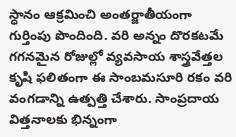స్ధానం ఆక్రమించి అంతర్జాతీయంగా గుర్తింపు పొందింది. వరి అన్నం దొరకటమే గగనమైన రోజుల్లో వ్యవసాయ శాస్త్రవేత్తల కృషి ఫలితంగా ఈ సాంబమసూరి రకం వరి వంగడాన్ని ఉత్పత్తి చేశారు. సాంప్రదాయ విత్తనాలకు భిన్నంగా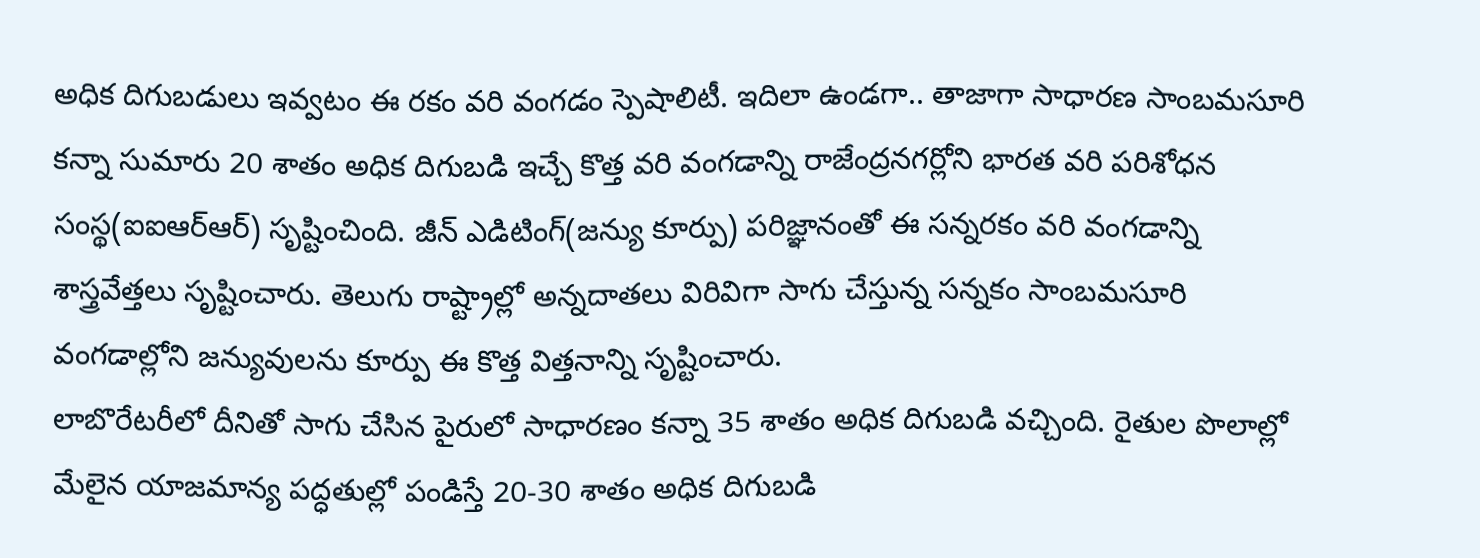అధిక దిగుబడులు ఇవ్వటం ఈ రకం వరి వంగడం స్పెషాలిటీ. ఇదిలా ఉండగా.. తాజాగా సాధారణ సాంబమసూరి కన్నా సుమారు 20 శాతం అధిక దిగుబడి ఇచ్చే కొత్త వరి వంగడాన్ని రాజేంద్రనగర్లోని భారత వరి పరిశోధన సంస్థ(ఐఐఆర్ఆర్) సృష్టించింది. జీన్ ఎడిటింగ్(జన్యు కూర్పు) పరిజ్ఞానంతో ఈ సన్నరకం వరి వంగడాన్ని శాస్త్రవేత్తలు సృష్టించారు. తెలుగు రాష్ట్రాల్లో అన్నదాతలు విరివిగా సాగు చేస్తున్న సన్నకం సాంబమసూరి వంగడాల్లోని జన్యువులను కూర్పు ఈ కొత్త విత్తనాన్ని సృష్టించారు.
లాబొరేటరీలో దీనితో సాగు చేసిన పైరులో సాధారణం కన్నా 35 శాతం అధిక దిగుబడి వచ్చింది. రైతుల పొలాల్లో మేలైన యాజమాన్య పద్ధతుల్లో పండిస్తే 20-30 శాతం అధిక దిగుబడి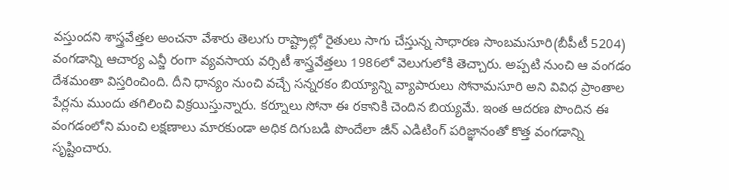వస్తుందని శాస్త్రవేత్తల అంచనా వేశారు తెలుగు రాష్ట్రాల్లో రైతులు సాగు చేస్తున్న సాధారణ సాంబమసూరి(బీపీటీ 5204) వంగడాన్ని ఆచార్య ఎన్జీ రంగా వ్యవసాయ వర్సిటీ శాస్త్రవేత్తలు 1986లో వెలుగులోకి తెచ్చారు. అప్పటి నుంచి ఆ వంగడం దేశమంతా విస్తరించింది. దీని ధాన్యం నుంచి వచ్చే సన్నరకం బియ్యాన్ని వ్యాపారులు సోనామసూరి అని వివిధ ప్రాంతాల పేర్లను ముందు తగిలించి విక్రయిస్తున్నారు. కర్నూలు సోనా ఈ రకానికి చెందిన బియ్యమే. ఇంత ఆదరణ పొందిన ఈ వంగడంలోని మంచి లక్షణాలు మారకుండా అధిక దిగుబడి పొందేలా జీన్ ఎడిటింగ్ పరిజ్ఞానంతో కొత్త వంగడాన్ని సృష్టించారు.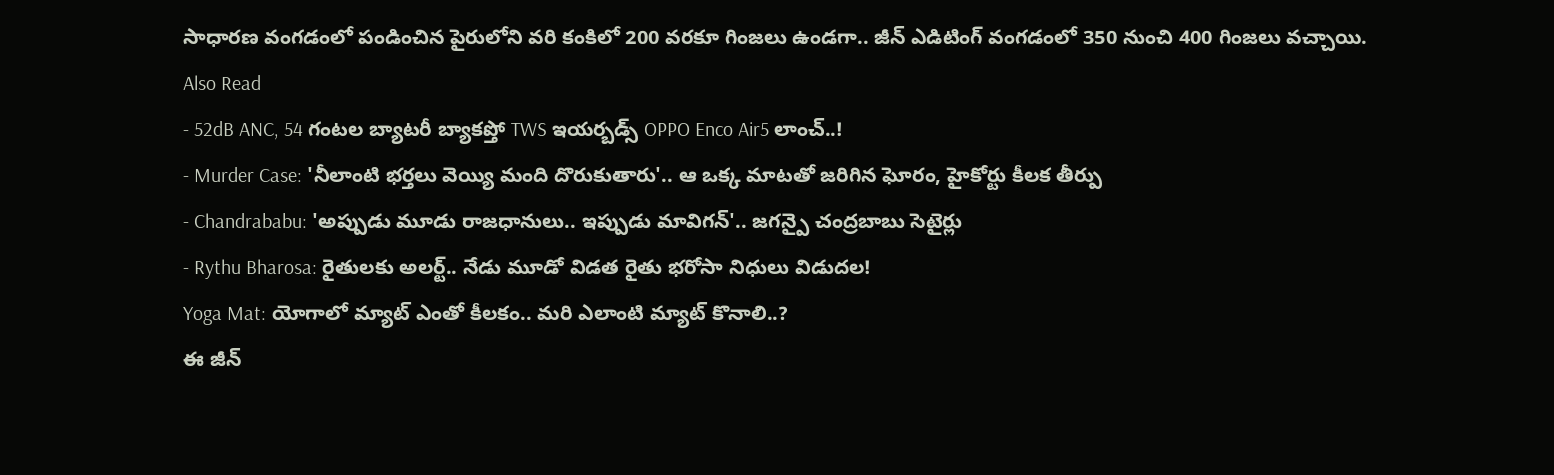సాధారణ వంగడంలో పండించిన పైరులోని వరి కంకిలో 200 వరకూ గింజలు ఉండగా.. జీన్ ఎడిటింగ్ వంగడంలో 350 నుంచి 400 గింజలు వచ్చాయి.
Also Read
- 52dB ANC, 54 గంటల బ్యాటరీ బ్యాకప్తో TWS ఇయర్బడ్స్ OPPO Enco Air5 లాంచ్..!
- Murder Case: 'నీలాంటి భర్తలు వెయ్యి మంది దొరుకుతారు'.. ఆ ఒక్క మాటతో జరిగిన ఘోరం, హైకోర్టు కీలక తీర్పు
- Chandrababu: 'అప్పుడు మూడు రాజధానులు.. ఇప్పుడు మావిగన్'.. జగన్పై చంద్రబాబు సెటైర్లు
- Rythu Bharosa: రైతులకు అలర్ట్.. నేడు మూడో విడత రైతు భరోసా నిధులు విడుదల!
Yoga Mat: యోగాలో మ్యాట్ ఎంతో కీలకం.. మరి ఎలాంటి మ్యాట్ కొనాలి..?
ఈ జీన్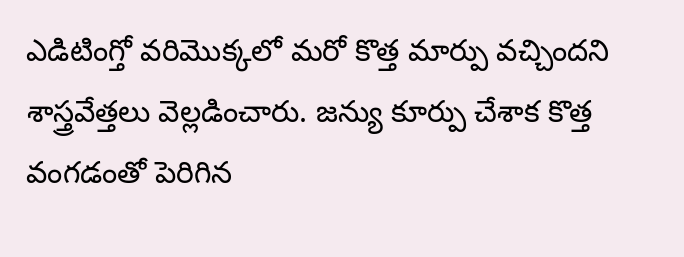ఎడిటింగ్తో వరిమొక్కలో మరో కొత్త మార్పు వచ్చిందని శాస్త్రవేత్తలు వెల్లడించారు. జన్యు కూర్పు చేశాక కొత్త వంగడంతో పెరిగిన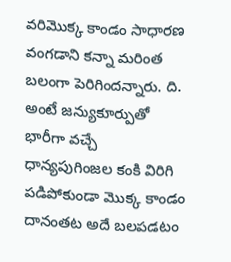వరిమొక్క కాండం సాధారణ వంగడాని కన్నా మరింత బలంగా పెరిగిందన్నారు. ది. అంటే జన్యుకూర్పుతో భారీగా వచ్చే ధాన్యపుగింజల కంకి విరిగి పడిపోకుండా మొక్క కాండం దానంతట అదే బలపడటం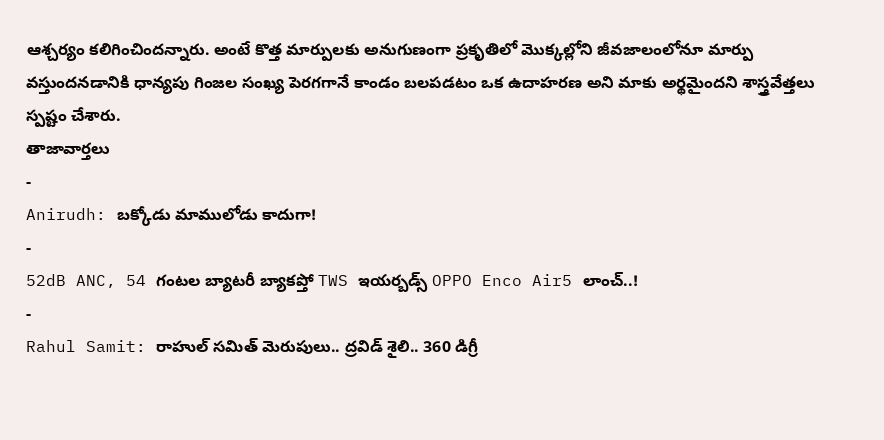ఆశ్చర్యం కలిగించిందన్నారు. అంటే కొత్త మార్పులకు అనుగుణంగా ప్రకృతిలో మొక్కల్లోని జీవజాలంలోనూ మార్పు వస్తుందనడానికి ధాన్యపు గింజల సంఖ్య పెరగగానే కాండం బలపడటం ఒక ఉదాహరణ అని మాకు అర్థమైందని శాస్త్రవేత్తలు స్పష్టం చేశారు.
తాజావార్తలు
-
Anirudh: బక్కోడు మాములోడు కాదుగా!
-
52dB ANC, 54 గంటల బ్యాటరీ బ్యాకప్తో TWS ఇయర్బడ్స్ OPPO Enco Air5 లాంచ్..!
-
Rahul Samit: రాహుల్ సమిత్ మెరుపులు.. ద్రవిడ్ శైలి.. 360 డిగ్రీ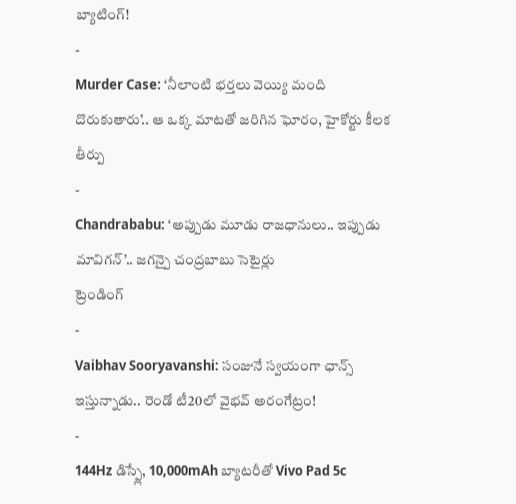బ్యాటింగ్!
-
Murder Case: ‘నీలాంటి భర్తలు వెయ్యి మంది దొరుకుతారు’.. ఆ ఒక్క మాటతో జరిగిన ఘోరం, హైకోర్టు కీలక తీర్పు
-
Chandrababu: ‘అప్పుడు మూడు రాజధానులు.. ఇప్పుడు మావిగన్’.. జగన్పై చంద్రబాబు సెటైర్లు
ట్రెండింగ్
-
Vaibhav Sooryavanshi: సంజునే స్వయంగా ఛాన్స్ ఇస్తున్నాడు.. రెండో టీ20లో వైభవ్ అరంగేట్రం!
-
144Hz డిస్ప్లే, 10,000mAh బ్యాటరీతో Vivo Pad 5c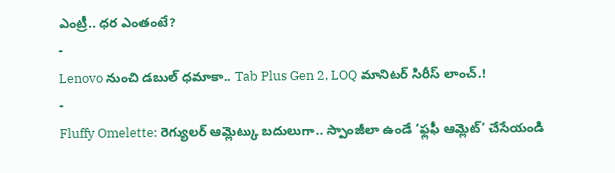ఎంట్రీ.. ధర ఎంతంటే?
-
Lenovo నుంచి డబుల్ ధమాకా.. Tab Plus Gen 2, LOQ మానిటర్ సిరీస్ లాంచ్.!
-
Fluffy Omelette: రెగ్యులర్ ఆమ్లెట్కు బదులుగా.. స్పాంజీలా ఉండే ‘ఫ్లఫీ ఆమ్లెట్’ చేసేయండి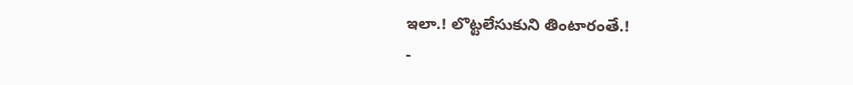ఇలా.! లొట్టలేసుకుని తింటారంతే.!
-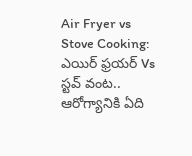Air Fryer vs Stove Cooking: ఎయిర్ ఫ్రయర్ Vs స్టవ్ వంట.. ఆరోగ్యానికి ఏది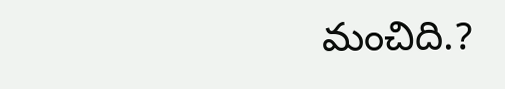మంచిది.?